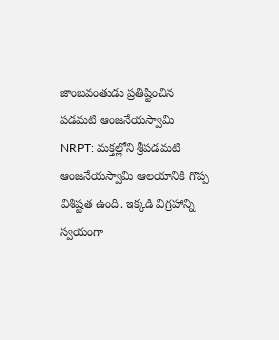జాంబవంతుడు ప్రతిష్టించిన పడమటి ఆంజనేయస్వామి
NRPT: మక్తల్లోని శ్రీపడమటి ఆంజనేయస్వామి ఆలయానికి గొప్ప విశిష్టత ఉంది. ఇక్కడి విగ్రహాన్ని స్వయంగా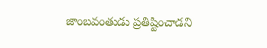జాంబవంతుడు ప్రతిష్టించాడని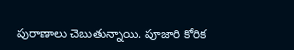పురాణాలు చెబుతున్నాయి. పూజారి కోరిక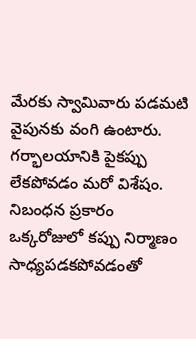మేరకు స్వామివారు పడమటి వైపునకు వంగి ఉంటారు. గర్భాలయానికి పైకప్పు లేకపోవడం మరో విశేషం. నిబంధన ప్రకారం ఒక్కరోజులో కప్పు నిర్మాణం సాధ్యపడకపోవడంతో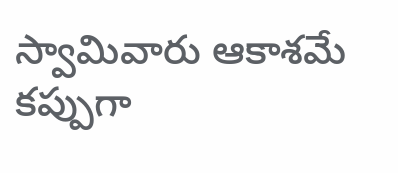స్వామివారు ఆకాశమే కప్పుగా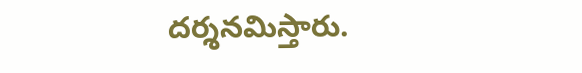దర్శనమిస్తారు.